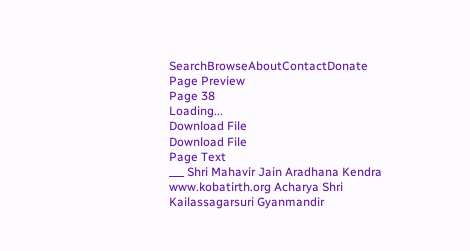SearchBrowseAboutContactDonate
Page Preview
Page 38
Loading...
Download File
Download File
Page Text
___ Shri Mahavir Jain Aradhana Kendra www.kobatirth.org Acharya Shri Kailassagarsuri Gyanmandir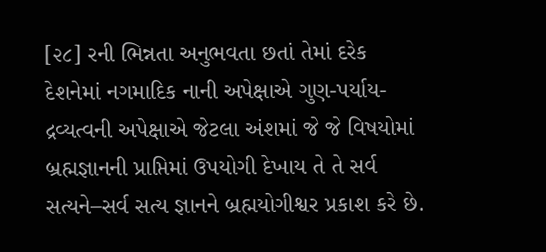[૨૮] રની ભિન્નતા અનુભવતા છતાં તેમાં દરેક દેશનેમાં નગમાદિક નાની અપેક્ષાએ ગુણ-પર્યાય-દ્રવ્યત્વની અપેક્ષાએ જેટલા અંશમાં જે જે વિષયોમાં બ્રહ્મજ્ઞાનની પ્રાપ્તિમાં ઉપયોગી દેખાય તે તે સર્વ સત્યને–સર્વ સત્ય જ્ઞાનને બ્રહ્મયોગીશ્વર પ્રકાશ કરે છે.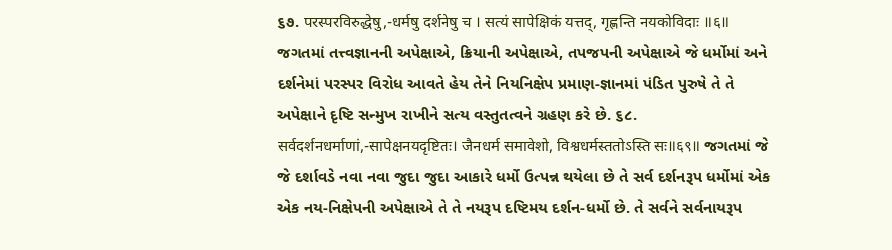૬૭. परस्परविरुद्धेषु,-धर्मषु दर्शनेषु च । सत्यं सापेक्षिकं यत्तद्, गृह्णन्ति नयकोविदाः ॥६॥ જગતમાં તત્ત્વજ્ઞાનની અપેક્ષાએ, ક્રિયાની અપેક્ષાએ, તપજપની અપેક્ષાએ જે ધર્મોમાં અને દર્શનેમાં પરસ્પર વિરોધ આવતે હેય તેને નિયનિક્ષેપ પ્રમાણ-જ્ઞાનમાં પંડિત પુરુષે તે તે અપેક્ષાને દૃષ્ટિ સન્મુખ રાખીને સત્ય વસ્તુતત્વને ગ્રહણ કરે છે. ૬૮. सर्वदर्शनधर्माणां,-सापेक्षनयदृष्टितः। जैनधर्म समावेशो, विश्वधर्मस्ततोऽस्ति सः॥६९॥ જગતમાં જે જે દર્શાવડે નવા નવા જુદા જુદા આકારે ધર્મો ઉત્પન્ન થયેલા છે તે સર્વ દર્શનરૂપ ધર્મોમાં એક એક નય-નિક્ષેપની અપેક્ષાએ તે તે નયરૂપ દષ્ટિમય દર્શન-ધર્મો છે. તે સર્વને સર્વનાયરૂપ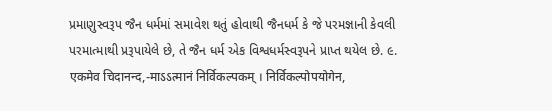પ્રમાણુસ્વરૂપ જૈન ધર્મમાં સમાવેશ થતું હોવાથી જૈનધર્મ કે જે પરમજ્ઞાની કેવલી પરમાત્માથી પ્રરૂપાયેલે છે, તે જૈન ધર્મ એક વિશ્વધર્મસ્વરૂપને પ્રાપ્ત થયેલ છે. ૯. एकमेव चिदानन्द,-माऽऽत्मानं निर्विकल्पकम् । निर्विकल्पोपयोगेन,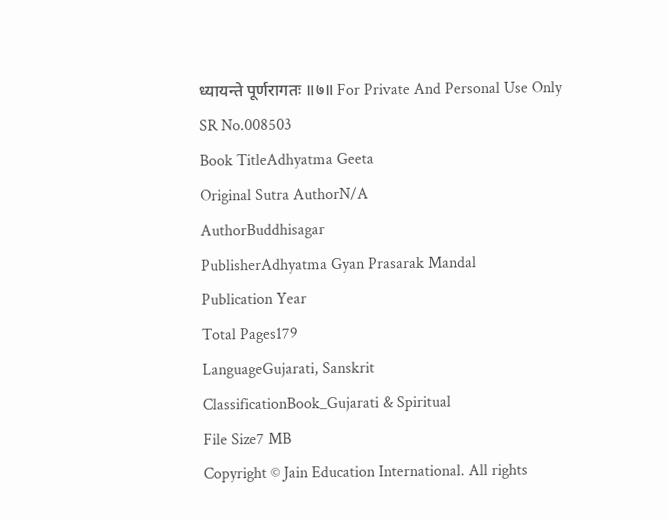ध्यायन्ते पूर्णरागतः ॥७॥ For Private And Personal Use Only
SR No.008503
Book TitleAdhyatma Geeta
Original Sutra AuthorN/A
AuthorBuddhisagar
PublisherAdhyatma Gyan Prasarak Mandal
Publication Year
Total Pages179
LanguageGujarati, Sanskrit
ClassificationBook_Gujarati & Spiritual
File Size7 MB
Copyright © Jain Education International. All rights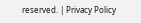reserved. | Privacy Policy